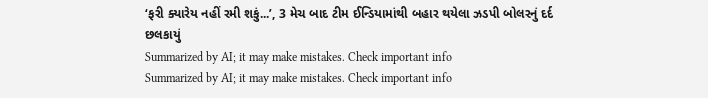‘ફરી ક્યારેય નહીં રમી શકું...’, 3 મેચ બાદ ટીમ ઈન્ડિયામાંથી બહાર થયેલા ઝડપી બોલરનું દર્દ છલકાયું
Summarized by AI; it may make mistakes. Check important info
Summarized by AI; it may make mistakes. Check important info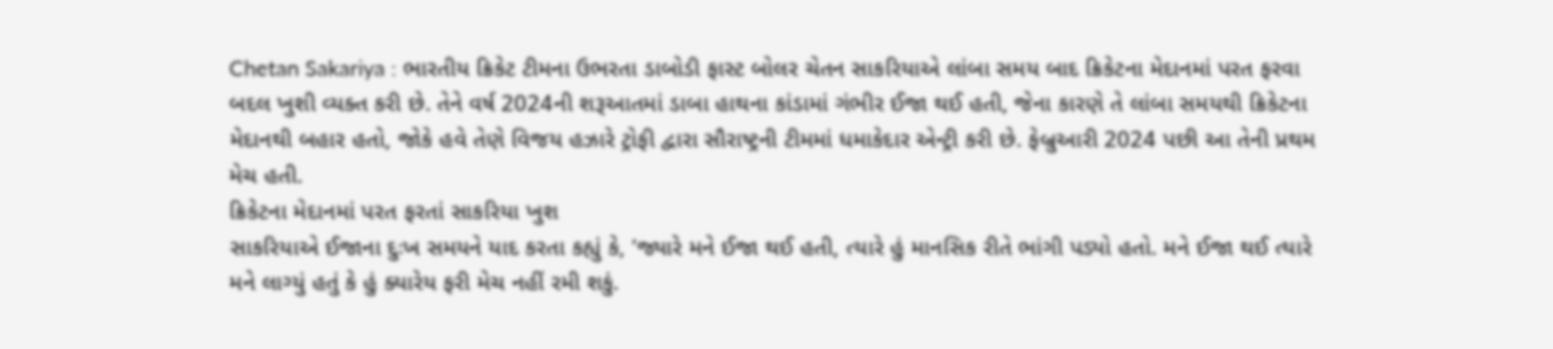Chetan Sakariya : ભારતીય ક્રિકેટ ટીમના ઉભરતા ડાબોડી ફાસ્ટ બોલર ચેતન સાકરિયાએ લાંબા સમય બાદ ક્રિકેટના મેદાનમાં પરત ફરવા બદલ ખુશી વ્યક્ત કરી છે. તેને વર્ષ 2024ની શરૂઆતમાં ડાબા હાથના કાંડામાં ગંભીર ઈજા થઈ હતી, જેના કારણે તે લાંબા સમયથી ક્રિકેટના મેદાનથી બહાર હતો, જોકે હવે તેણે વિજય હઝારે ટ્રોફી દ્વારા સૌરાષ્ટ્રની ટીમમાં ધમાકેદાર એન્ટ્રી કરી છે. ફેબ્રુઆરી 2024 પછી આ તેની પ્રથમ મેચ હતી.
ક્રિકેટના મેદાનમાં પરત ફરતાં સાકરિયા ખુશ
સાકરિયાએ ઈજાના દુઃખ સમયને યાદ કરતા કહ્યું કે, ‘જ્યારે મને ઈજા થઈ હતી, ત્યારે હું માનસિક રીતે ભાંગી પડ્યો હતો. મને ઈજા થઈ ત્યારે મને લાગ્યું હતું કે હું ક્યારેય ફરી મેચ નહીં રમી શકું.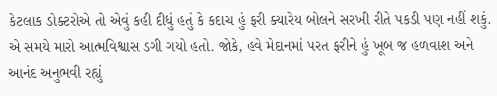કેટલાક ડોક્ટરોએ તો એવું કહી દીધું હતું કે કદાચ હું ફરી ક્યારેય બોલને સરખી રીતે પકડી પણ નહીં શકું. એ સમયે મારો આત્મવિશ્વાસ ડગી ગયો હતો. જોકે, હવે મેદાનમાં પરત ફરીને હું ખૂબ જ હળવાશ અને આનંદ અનુભવી રહ્યું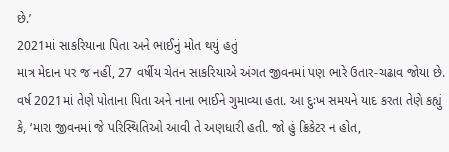છે.’
2021માં સાકરિયાના પિતા અને ભાઈનું મોત થયું હતું
માત્ર મેદાન પર જ નહીં, 27 વર્ષીય ચેતન સાકરિયાએ અંગત જીવનમાં પણ ભારે ઉતાર-ચઢાવ જોયા છે. વર્ષ 2021માં તેણે પોતાના પિતા અને નાના ભાઈને ગુમાવ્યા હતા. આ દુઃખ સમયને યાદ કરતા તેણે કહ્યું કે, ‘મારા જીવનમાં જે પરિસ્થિતિઓ આવી તે અણધારી હતી. જો હું ક્રિકેટર ન હોત,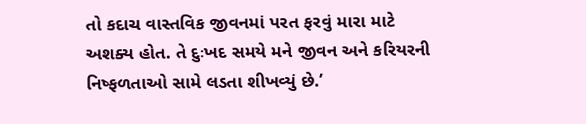તો કદાચ વાસ્તવિક જીવનમાં પરત ફરવું મારા માટે અશક્ય હોત. તે દુઃખદ સમયે મને જીવન અને કરિયરની નિષ્ફળતાઓ સામે લડતા શીખવ્યું છે.’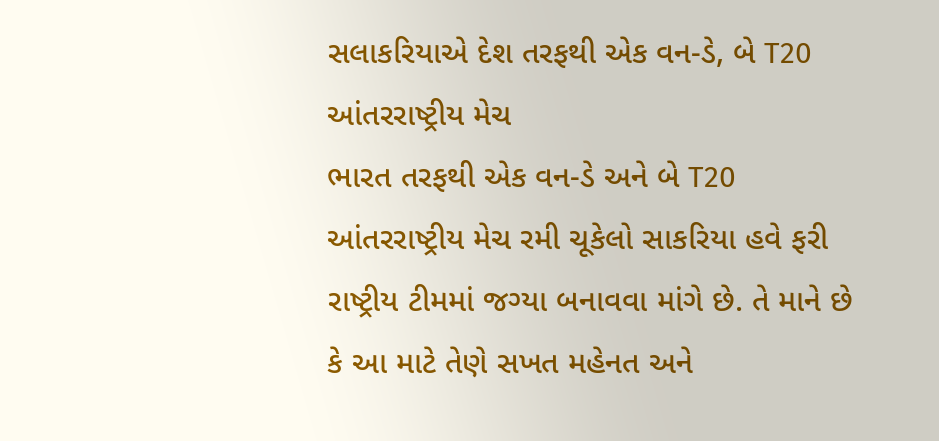સલાકરિયાએ દેશ તરફથી એક વન-ડે, બે T20 આંતરરાષ્ટ્રીય મેચ
ભારત તરફથી એક વન-ડે અને બે T20 આંતરરાષ્ટ્રીય મેચ રમી ચૂકેલો સાકરિયા હવે ફરી રાષ્ટ્રીય ટીમમાં જગ્યા બનાવવા માંગે છે. તે માને છે કે આ માટે તેણે સખત મહેનત અને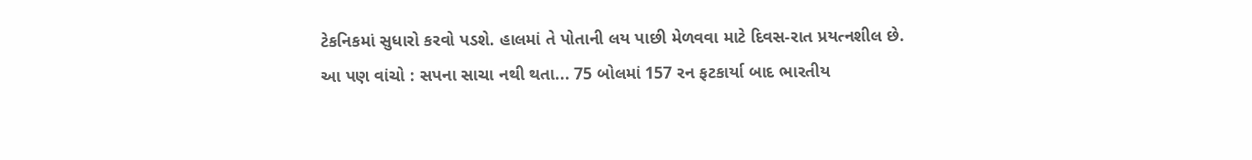ટેકનિકમાં સુધારો કરવો પડશે. હાલમાં તે પોતાની લય પાછી મેળવવા માટે દિવસ-રાત પ્રયત્નશીલ છે.
આ પણ વાંચો : સપના સાચા નથી થતા... 75 બોલમાં 157 રન ફટકાર્યા બાદ ભારતીય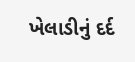ખેલાડીનું દર્દ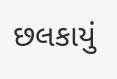છલકાયું